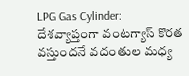LPG Gas Cylinder: దేశవ్యాప్తంగా వంటగ్యాస్ కొరత వస్తుందనే వదంతుల మధ్య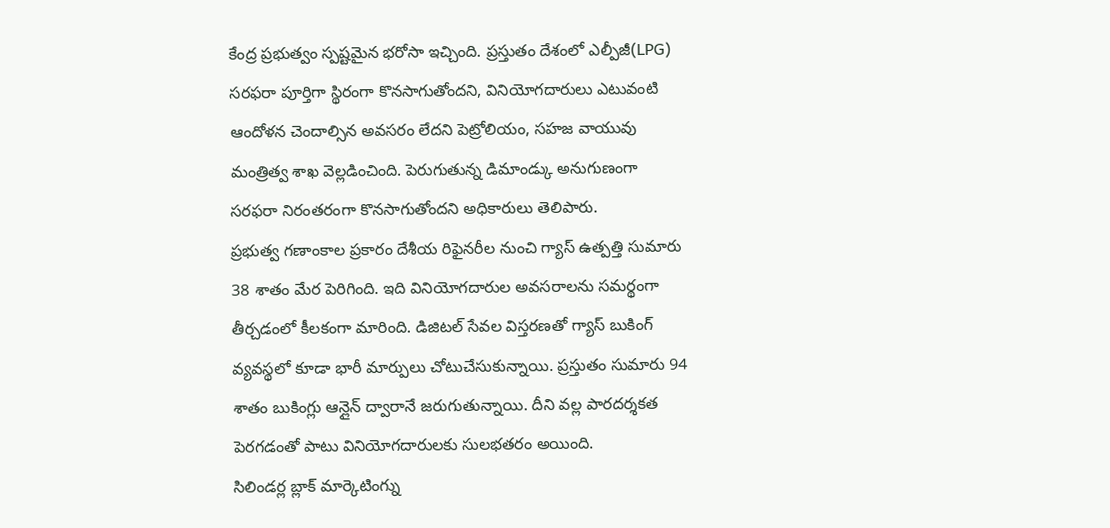కేంద్ర ప్రభుత్వం స్పష్టమైన భరోసా ఇచ్చింది. ప్రస్తుతం దేశంలో ఎల్పీజీ(LPG) సరఫరా పూర్తిగా స్థిరంగా కొనసాగుతోందని, వినియోగదారులు ఎటువంటి ఆందోళన చెందాల్సిన అవసరం లేదని పెట్రోలియం, సహజ వాయువు మంత్రిత్వ శాఖ వెల్లడించింది. పెరుగుతున్న డిమాండ్కు అనుగుణంగా సరఫరా నిరంతరంగా కొనసాగుతోందని అధికారులు తెలిపారు.
ప్రభుత్వ గణాంకాల ప్రకారం దేశీయ రిఫైనరీల నుంచి గ్యాస్ ఉత్పత్తి సుమారు 38 శాతం మేర పెరిగింది. ఇది వినియోగదారుల అవసరాలను సమర్థంగా తీర్చడంలో కీలకంగా మారింది. డిజిటల్ సేవల విస్తరణతో గ్యాస్ బుకింగ్ వ్యవస్థలో కూడా భారీ మార్పులు చోటుచేసుకున్నాయి. ప్రస్తుతం సుమారు 94 శాతం బుకింగ్లు ఆన్లైన్ ద్వారానే జరుగుతున్నాయి. దీని వల్ల పారదర్శకత పెరగడంతో పాటు వినియోగదారులకు సులభతరం అయింది.
సిలిండర్ల బ్లాక్ మార్కెటింగ్ను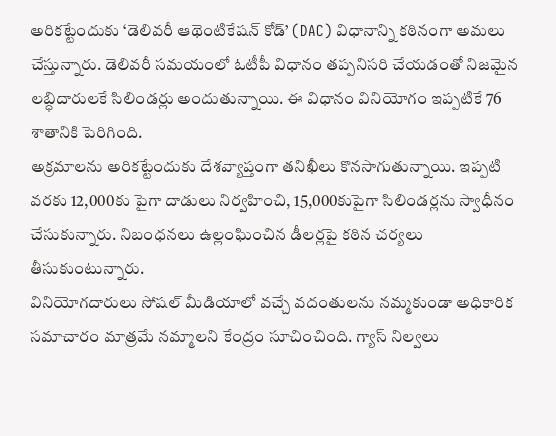అరికట్టేందుకు ‘డెలివరీ ఆథెంటికేషన్ కోడ్’ (DAC) విధానాన్ని కఠినంగా అమలు చేస్తున్నారు. డెలివరీ సమయంలో ఓటీపీ విధానం తప్పనిసరి చేయడంతో నిజమైన లబ్ధిదారులకే సిలిండర్లు అందుతున్నాయి. ఈ విధానం వినియోగం ఇప్పటికే 76 శాతానికి పెరిగింది.
అక్రమాలను అరికట్టేందుకు దేశవ్యాప్తంగా తనిఖీలు కొనసాగుతున్నాయి. ఇప్పటి వరకు 12,000కు పైగా దాడులు నిర్వహించి, 15,000కుపైగా సిలిండర్లను స్వాధీనం చేసుకున్నారు. నిబంధనలు ఉల్లంఘించిన డీలర్లపై కఠిన చర్యలు తీసుకుంటున్నారు.
వినియోగదారులు సోషల్ మీడియాలో వచ్చే వదంతులను నమ్మకుండా అధికారిక సమాచారం మాత్రమే నమ్మాలని కేంద్రం సూచించింది. గ్యాస్ నిల్వలు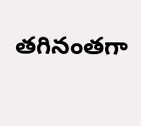తగినంతగా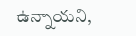ఉన్నాయని,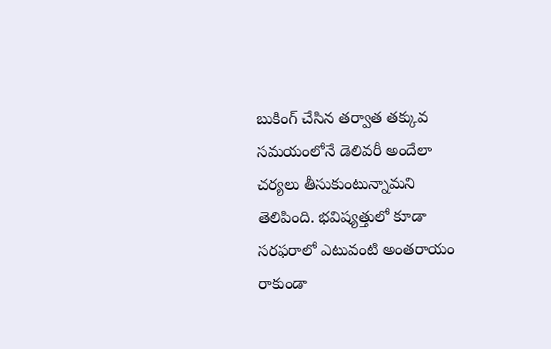బుకింగ్ చేసిన తర్వాత తక్కువ సమయంలోనే డెలివరీ అందేలా చర్యలు తీసుకుంటున్నామని తెలిపింది. భవిష్యత్తులో కూడా సరఫరాలో ఎటువంటి అంతరాయం రాకుండా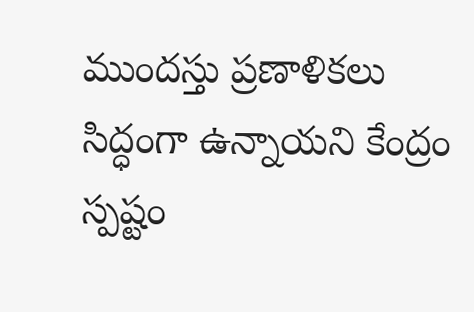ముందస్తు ప్రణాళికలు సిద్ధంగా ఉన్నాయని కేంద్రం స్పష్టం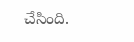చేసింది.